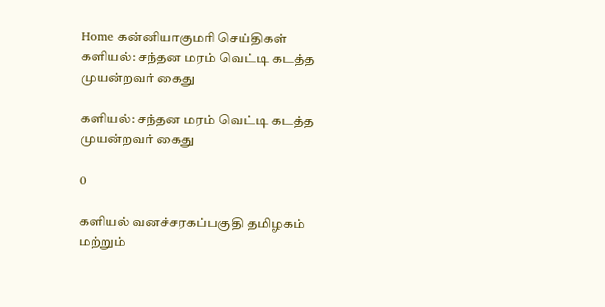Home கன்னியாகுமரி செய்திகள் களியல்: சந்தன மரம் வெட்டி கடத்த முயன்றவர் கைது

களியல்: சந்தன மரம் வெட்டி கடத்த முயன்றவர் கைது

0

களியல் வனச்சரகப்பகுதி தமிழகம் மற்றும்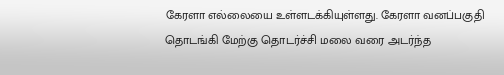கேரளா எல்லையை உள்ளடக்கியுள்ளது. கேரளா வனப்பகுதி தொடங்கி மேற்கு தொடர்ச்சி மலை வரை அடர்ந்த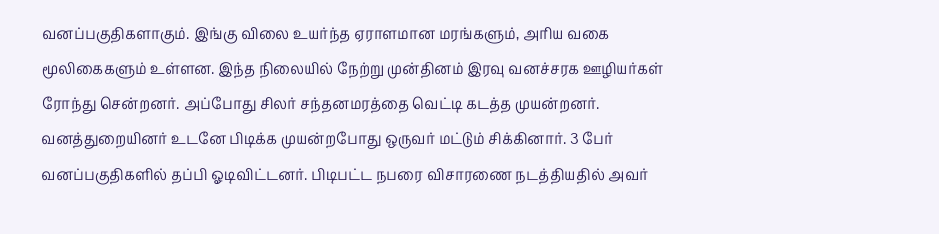வனப்பகுதிகளாகும். இங்கு விலை உயர்ந்த ஏராளமான மரங்களும், அரிய வகை மூலிகைகளும் உள்ளன. இந்த நிலையில் நேற்று முன்தினம் இரவு வனச்சரக ஊழியர்கள் ரோந்து சென்றனர். அப்போது சிலர் சந்தனமரத்தை வெட்டி கடத்த முயன்றனர். வனத்துறையினர் உடனே பிடிக்க முயன்றபோது ஒருவர் மட்டும் சிக்கினார். 3 பேர் வனப்பகுதிகளில் தப்பி ஓடிவிட்டனர். பிடிபட்ட நபரை விசாரணை நடத்தியதில் அவர்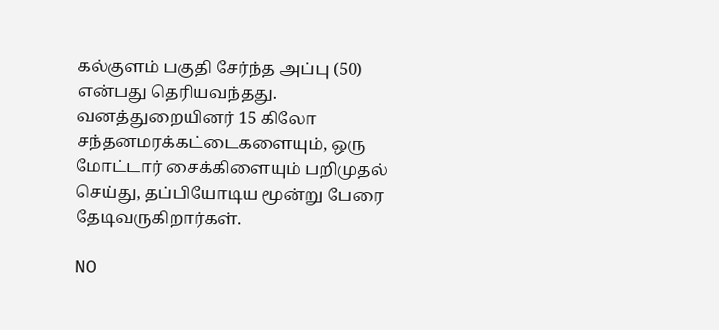கல்குளம் பகுதி சேர்ந்த அப்பு (50) என்பது தெரியவந்தது. வனத்துறையினர் 15 கிலோ சந்தனமரக்கட்டைகளையும், ஒரு மோட்டார் சைக்கிளையும் பறிமுதல் செய்து, தப்பியோடிய மூன்று பேரை தேடிவருகிறார்கள்.

NO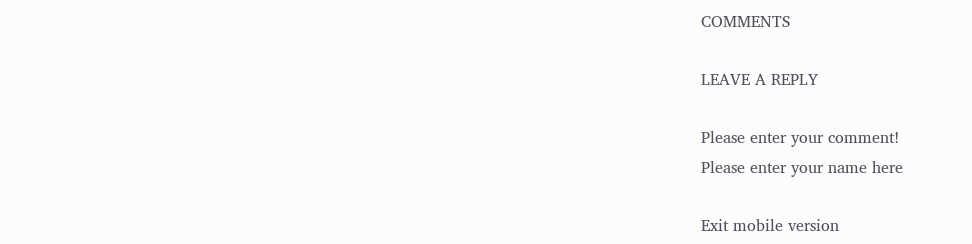COMMENTS

LEAVE A REPLY

Please enter your comment!
Please enter your name here

Exit mobile version